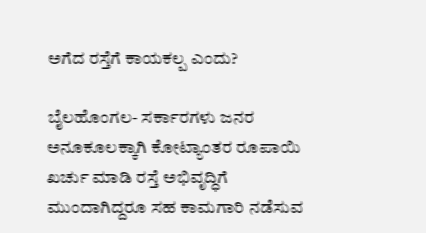ಅಗೆದ ರಸ್ತೆಗೆ ಕಾಯಕಲ್ಪ ಎಂದು?

ಬೈಲಹೊಂಗಲ- ಸರ್ಕಾರಗಳು ಜನರ ಅನೂಕೂಲಕ್ಕಾಗಿ ಕೋಟ್ಯಾಂತರ ರೂಪಾಯಿ ಖರ್ಚು ಮಾಡಿ ರಸ್ತೆ ಅಭಿವೃದ್ಧಿಗೆ ಮುಂದಾಗಿದ್ದರೂ ಸಹ ಕಾಮಗಾರಿ ನಡೆಸುವ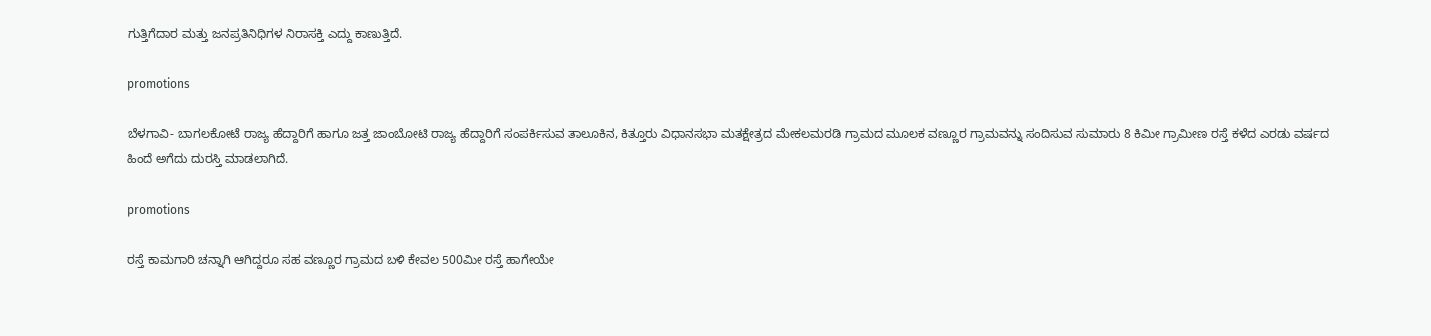ಗುತ್ತಿಗೆದಾರ ಮತ್ತು ಜನಪ್ರತಿನಿಧಿಗಳ ನಿರಾಸಕ್ತಿ ಎದ್ದು ಕಾಣುತ್ತಿದೆ.

promotions

ಬೆಳಗಾವಿ- ಬಾಗಲಕೋಟೆ ರಾಜ್ಯ ಹೆದ್ದಾರಿಗೆ ಹಾಗೂ ಜತ್ತ ಜಾಂಬೋಟಿ ರಾಜ್ಯ ಹೆದ್ದಾರಿಗೆ ಸಂಪರ್ಕಿಸುವ ತಾಲೂಕಿನ, ಕಿತ್ತೂರು ವಿಧಾನಸಭಾ ಮತಕ್ಷೇತ್ರದ ಮೇಕಲಮರಡಿ ಗ್ರಾಮದ ಮೂಲಕ ವಣ್ಣೂರ ಗ್ರಾಮವನ್ನು ಸಂದಿಸುವ ಸುಮಾರು 8 ಕಿಮೀ ಗ್ರಾಮೀಣ ರಸ್ತೆ ಕಳೆದ ಎರಡು ವರ್ಷದ ಹಿಂದೆ ಅಗೆದು ದುರಸ್ತಿ ಮಾಡಲಾಗಿದೆ.

promotions

ರಸ್ತೆ ಕಾಮಗಾರಿ ಚನ್ನಾಗಿ ಆಗಿದ್ದರೂ ಸಹ ವಣ್ಣೂರ ಗ್ರಾಮದ ಬಳಿ ಕೇವಲ 500ಮೀ ರಸ್ತೆ ಹಾಗೇಯೇ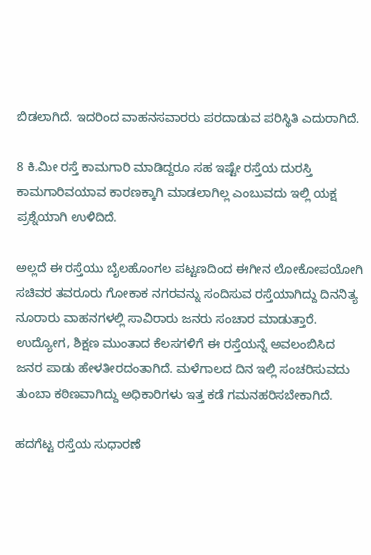ಬಿಡಲಾಗಿದೆ. ಇದರಿಂದ ವಾಹನ‌ಸವಾರರು ಪರದಾಡುವ ಪರಿಸ್ಥಿತಿ ಎದುರಾಗಿದೆ.

8 ಕಿ.ಮೀ ರಸ್ತೆ ಕಾಮಗಾರಿ ಮಾಡಿದ್ದರೂ ಸಹ ಇಷ್ಟೇ ರಸ್ತೆಯ ದುರಸ್ತಿ ಕಾಮಗಾರಿವಯಾವ ಕಾರಣಕ್ಕಾಗಿ ಮಾಡಲಾಗಿಲ್ಲ ಎಂಬುವದು ಇಲ್ಲಿ ಯಕ್ಷ ಪ್ರಶ್ನೆಯಾಗಿ ಉಳಿದಿದೆ.

ಅಲ್ಲದೆ ಈ ರಸ್ತೆಯು ಬೈಲಹೊಂಗಲ ಪಟ್ಟಣದಿಂದ ಈಗೀನ ಲೋಕೋಪಯೋಗಿ ಸಚಿವರ ತವರೂರು ಗೋಕಾಕ ನಗರವನ್ನು ಸಂದಿಸುವ ರಸ್ತೆಯಾಗಿದ್ದು ದಿನನಿತ್ಯ ನೂರಾರು ವಾಹನಗಳಲ್ಲಿ ಸಾವಿರಾರು ಜನರು ಸಂಚಾರ ಮಾಡುತ್ತಾರೆ. ಉದ್ಯೋಗ, ಶಿಕ್ಷಣ ಮುಂತಾದ ಕೆಲಸಗಳಿಗೆ ಈ ರಸ್ತೆಯನ್ನೆ ಅವಲಂಬಿಸಿದ ಜನರ ಪಾಡು ಹೇಳತೀರದಂತಾಗಿದೆ. ಮಳೆಗಾಲದ ದಿನ‌ ಇಲ್ಲಿ ಸಂಚರಿಸುವದು ತುಂಬಾ ಕಠಿಣವಾಗಿದ್ದು ಅಧಿಕಾರಿಗಳು ಇತ್ತ ಕಡೆ ಗಮನಹರಿಸಬೇಕಾಗಿದೆ.

ಹದಗೆಟ್ಟ ರಸ್ತೆಯ ಸುಧಾರಣೆ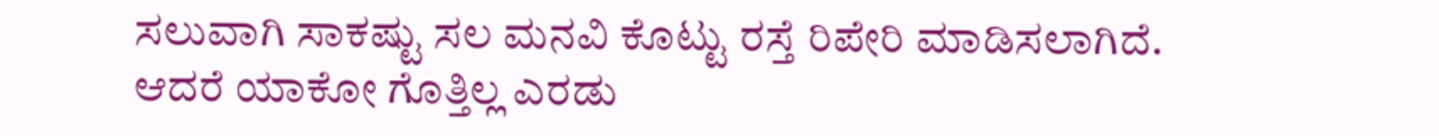ಸಲುವಾಗಿ ಸಾಕಷ್ಟು ಸಲ ಮನವಿ ಕೊಟ್ಟು ರಸ್ತೆ ರಿಪೇರಿ ಮಾಡಿಸಲಾಗಿದೆ. ಆದರೆ ಯಾಕೋ ಗೊತ್ತಿಲ್ಲ ಎರಡು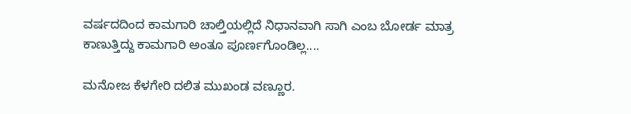ವರ್ಷದದಿಂದ ಕಾಮಗಾರಿ ಚಾಲ್ತಿಯಲ್ಲಿದೆ ನಿಧಾನವಾಗಿ ಸಾಗಿ ಎಂಬ ಬೋರ್ಡ ಮಾತ್ರ ಕಾಣುತ್ತಿದ್ದು ಕಾಮಗಾರಿ ಅಂತೂ ಪೂರ್ಣಗೊಂಡಿಲ್ಲ....

ಮನೋಜ ಕೆಳಗೇರಿ ದಲಿತ ಮುಖಂಡ ವಣ್ಣೂರ.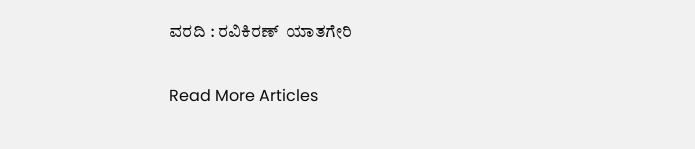ವರದಿ : ರವಿಕಿರಣ್  ಯಾತಗೇರಿ

Read More Articles